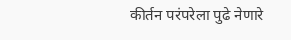कीर्तन परंपरेला पुढे नेणारे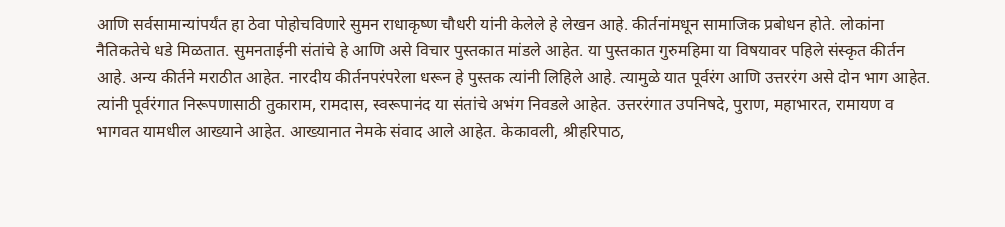आणि सर्वसामान्यांपर्यंत हा ठेवा पोहोचविणारे सुमन राधाकृष्ण चौधरी यांनी केलेले हे लेखन आहे. कीर्तनांमधून सामाजिक प्रबोधन होते. लोकांना नैतिकतेचे धडे मिळतात. सुमनताईनी संतांचे हे आणि असे विचार पुस्तकात मांडले आहेत. या पुस्तकात गुरुमहिमा या विषयावर पहिले संस्कृत कीर्तन आहे. अन्य कीर्तने मराठीत आहेत. नारदीय कीर्तनपरंपरेला धरून हे पुस्तक त्यांनी लिहिले आहे. त्यामुळे यात पूर्वरंग आणि उत्तररंग असे दोन भाग आहेत.
त्यांनी पूर्वरंगात निरूपणासाठी तुकाराम, रामदास, स्वरूपानंद या संतांचे अभंग निवडले आहेत. उत्तररंगात उपनिषदे, पुराण, महाभारत, रामायण व भागवत यामधील आख्याने आहेत. आख्यानात नेमके संवाद आले आहेत. केकावली, श्रीहरिपाठ,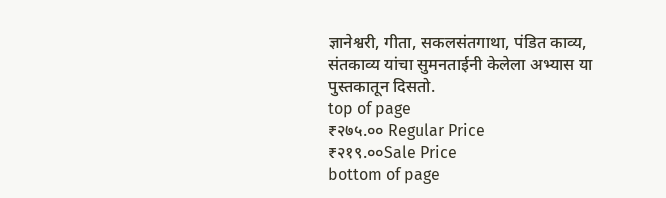ज्ञानेश्वरी, गीता, सकलसंतगाथा, पंडित काव्य, संतकाव्य यांचा सुमनताईनी केलेला अभ्यास या पुस्तकातून दिसतो.
top of page
₹२७५.०० Regular Price
₹२१९.००Sale Price
bottom of page